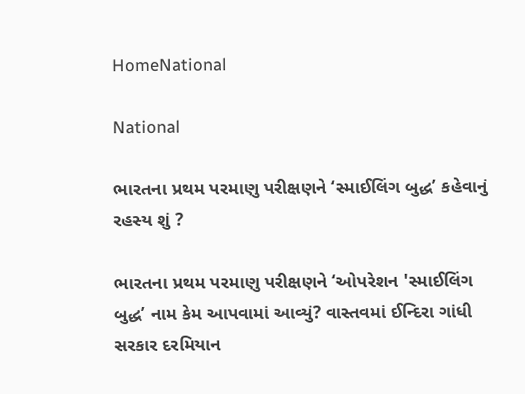HomeNational

National

ભારતના પ્રથમ પરમાણુ પરીક્ષણને ‘સ્માઈલિંગ બુદ્ધ’ કહેવાનું રહસ્ય શું ?

ભારતના પ્રથમ પરમાણુ પરીક્ષણને ‘ઓપરેશન 'સ્માઈલિંગ બુદ્ધ’ નામ કેમ આપવામાં આવ્યું? વાસ્તવમાં ઈન્દિરા ગાંધી સરકાર દરમિયાન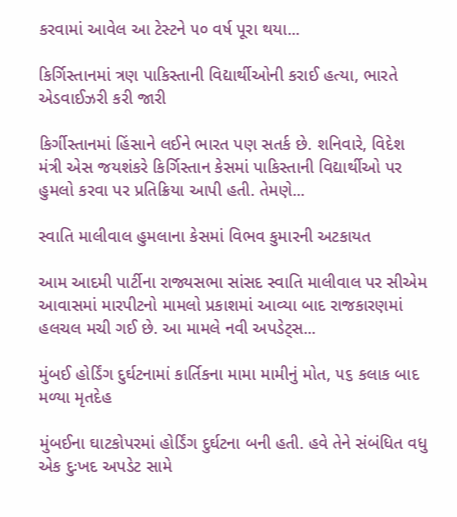કરવામાં આવેલ આ ટેસ્ટને ૫૦ વર્ષ પૂરા થયા...

કિર્ગિસ્તાનમાં ત્રણ પાકિસ્તાની વિદ્યાર્થીઓની કરાઈ હત્યા, ભારતે એડવાઈઝરી કરી જારી

કિર્ગીસ્તાનમાં હિંસાને લઈને ભારત પણ સતર્ક છે. શનિવારે, વિદેશ મંત્રી એસ જયશંકરે કિર્ગિસ્તાન કેસમાં પાકિસ્તાની વિદ્યાર્થીઓ પર હુમલો કરવા પર પ્રતિક્રિયા આપી હતી. તેમણે...

સ્વાતિ માલીવાલ હુમલાના કેસમાં વિભવ કુમારની અટકાયત

આમ આદમી પાર્ટીના રાજ્યસભા સાંસદ સ્વાતિ માલીવાલ પર સીએમ આવાસમાં મારપીટનો મામલો પ્રકાશમાં આવ્યા બાદ રાજકારણમાં હલચલ મચી ગઈ છે. આ મામલે નવી અપડેટ્સ...

મુંબઈ હોર્ડિંગ દુર્ઘટનામાં કાર્તિકના મામા મામીનું મોત, ૫૬ કલાક બાદ મળ્યા મૃતદેહ

મુંબઈના ઘાટકોપરમાં હોર્ડિંગ દુર્ઘટના બની હતી. હવે તેને સંબંધિત વધુ એક દુઃખદ અપડેટ સામે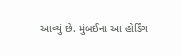આવ્યું છે. મુંબઈના આ હોર્ડિંગ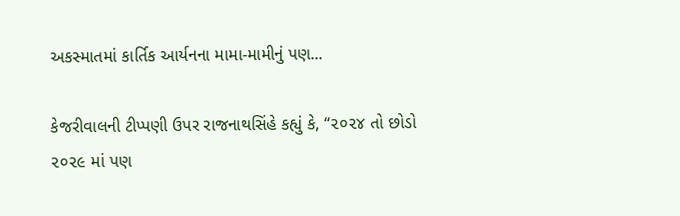અકસ્માતમાં કાર્તિક આર્યનના મામા-મામીનું પણ...

કેજરીવાલની ટીપ્પણી ઉપર રાજનાથસિંહે કહ્યું કે, “૨૦૨૪ તો છોડો ૨૦૨૯ માં પણ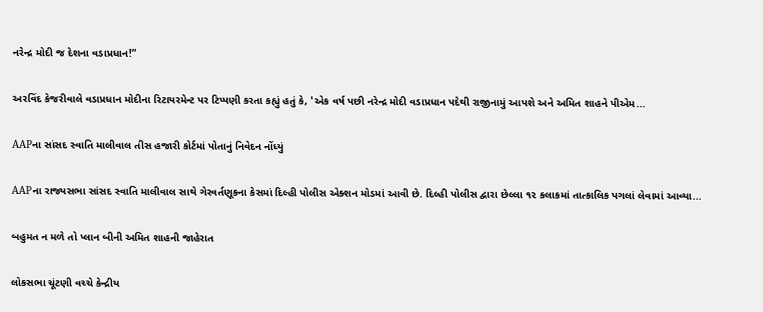નરેન્દ્ર મોદી જ દેશના વડાપ્રધાન!”

અરવિંદ કેજરીવાલે વડાપ્રધાન મોદીના રિટાયરમેન્ટ પર ટિપ્પણી કરતા કહ્યું હતું કે, 'એક વર્ષ પછી નરેન્દ્ર મોદી વડાપ્રધાન પદેથી રાજીનામું આપશે અને અમિત શાહને પીએમ...

AAPના સાંસદ સ્વાતિ માલીવાલ તીસ હજારી કોર્ટમાં પોતાનું નિવેદન નોંધ્યું

AAPના રાજ્યસભા સાંસદ સ્વાતિ માલીવાલ સાથે ગેરવર્તણૂકના કેસમાં દિલ્હી પોલીસ એક્શન મોડમાં આવી છે. દિલ્હી પોલીસ દ્વારા છેલ્લા ૧૨ કલાકમાં તાત્કાલિક પગલાં લેવામાં આવ્યા...

બહુમત ન મળે તો પ્લાન બીની અમિત શાહની જાહેરાત

લોકસભા ચૂંટણી વચ્ચે કેન્દ્રીય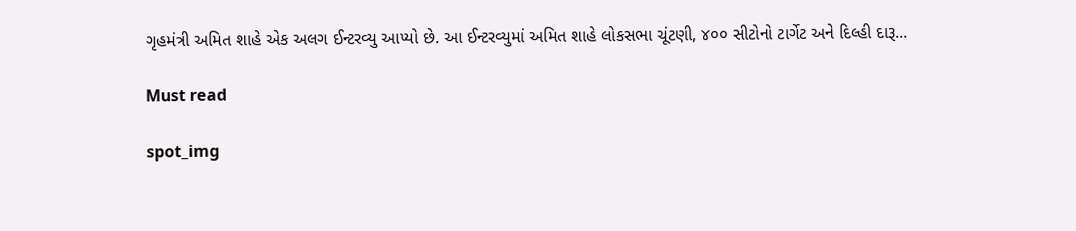ગૃહમંત્રી અમિત શાહે એક અલગ ઈન્ટરવ્યુ આપ્યો છે. આ ઈન્ટરવ્યુમાં અમિત શાહે લોકસભા ચૂંટણી, ૪૦૦ સીટોનો ટાર્ગેટ અને દિલ્હી દારૂ...

Must read

spot_img